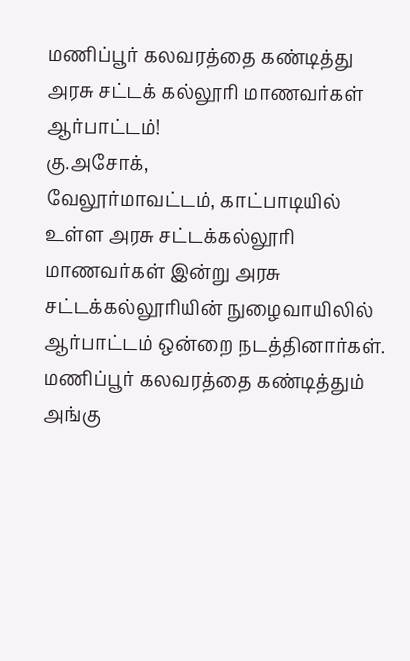மணிப்பூர் கலவரத்தை கண்டித்து அரசு சட்டக் கல்லூரி மாணவர்கள் ஆர்பாட்டம்!
கு.அசோக்,
வேலூர்மாவட்டம், காட்பாடியில் உள்ள அரசு சட்டக்கல்லூரி மாணவர்கள் இன்று அரசு சட்டக்கல்லூரியின் நுழைவாயிலில் ஆர்பாட்டம் ஒன்றை நடத்தினார்கள். மணிப்பூர் கலவரத்தை கண்டித்தும் அங்கு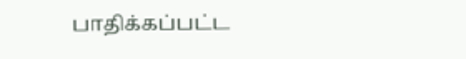பாதிக்கப்பட்ட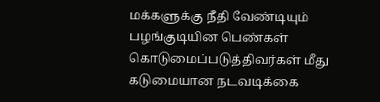மக்களுக்கு நீதி வேண்டியும் பழங்குடியின பெண்கள் கொடுமைப்படுத்திவர்கள் மீது கடுமையான நடவடிக்கை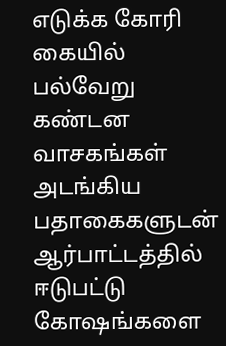எடுக்க கோரி கையில் பல்வேறு கண்டன வாசகங்கள் அடங்கிய பதாகைகளுடன் ஆர்பாட்டத்தில் ஈடுபட்டு கோஷங்களை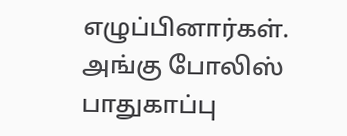எழுப்பினார்கள்.
அங்கு போலிஸ் பாதுகாப்பு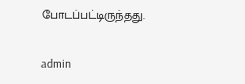போடப்பட்டிருந்தது.

admin